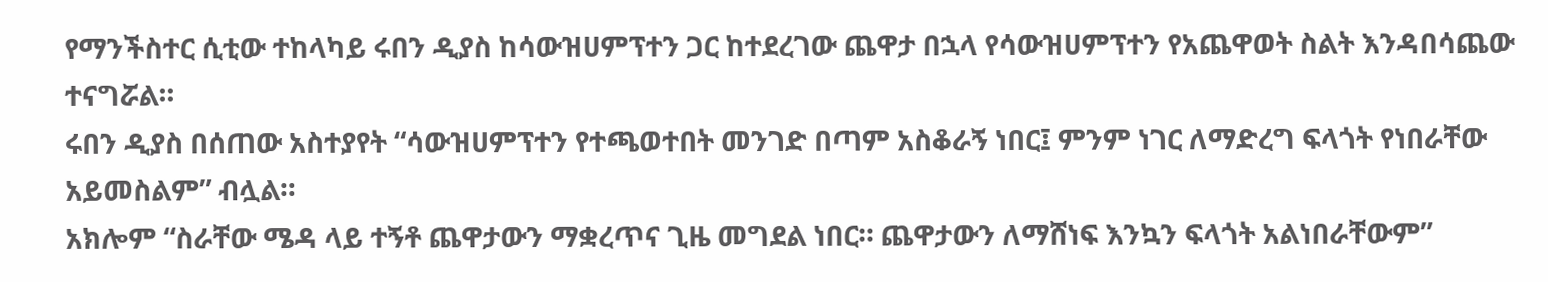የማንችስተር ሲቲው ተከላካይ ሩበን ዲያስ ከሳውዝሀምፕተን ጋር ከተደረገው ጨዋታ በኋላ የሳውዝሀምፕተን የአጨዋወት ስልት እንዳበሳጨው ተናግሯል።
ሩበን ዲያስ በሰጠው አስተያየት “ሳውዝሀምፕተን የተጫወተበት መንገድ በጣም አስቆራኝ ነበር፤ ምንም ነገር ለማድረግ ፍላጎት የነበራቸው አይመስልም” ብሏል።
አክሎም “ስራቸው ሜዳ ላይ ተኝቶ ጨዋታውን ማቋረጥና ጊዜ መግደል ነበር። ጨዋታውን ለማሸነፍ እንኳን ፍላጎት አልነበራቸውም”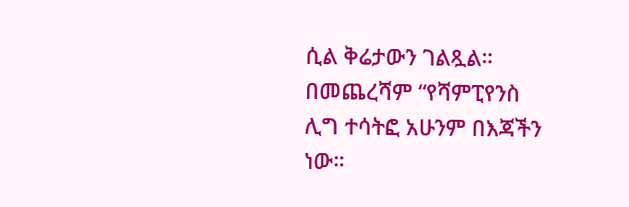ሲል ቅሬታውን ገልጿል።
በመጨረሻም “የሻምፒየንስ ሊግ ተሳትፎ አሁንም በእጃችን ነው።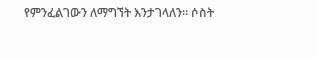የምንፈልገውን ለማግኘት እንታገላለን። ሶስት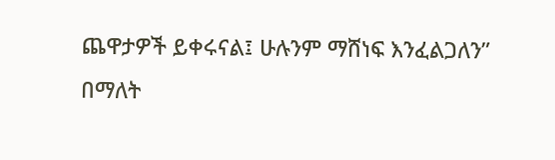ጨዋታዎች ይቀሩናል፤ ሁሉንም ማሸነፍ እንፈልጋለን” በማለት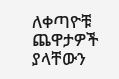ለቀጣዮቹ ጨዋታዎች ያላቸውን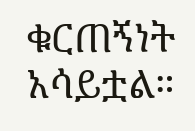ቁርጠኝነት አሳይቷል።